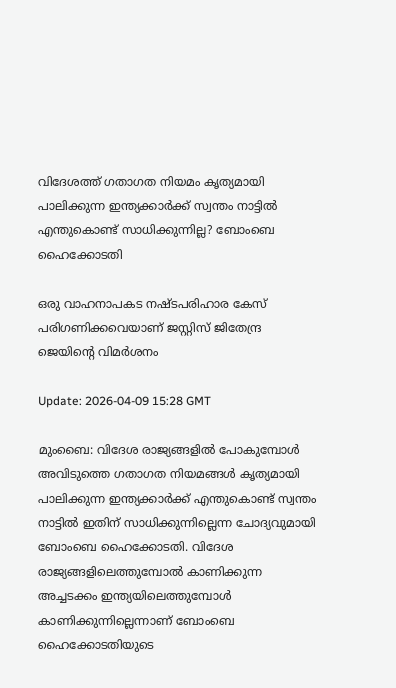വിദേശത്ത് ഗതാഗത നിയമം കൃത്യമായി പാലിക്കുന്ന ഇന്ത്യക്കാർക്ക് സ്വന്തം നാട്ടിൽ എന്തുകൊണ്ട് സാധിക്കുന്നില്ല? ബോംബെ ഹൈക്കോടതി

ഒരു വാഹനാപകട നഷ്ടപരിഹാര കേസ് പരിഗണിക്കവെയാണ് ജസ്റ്റിസ് ജിതേന്ദ്ര ജെയിന്റെ വിമർശനം

Update: 2026-04-09 15:28 GMT

മുംബൈ: വിദേശ രാജ്യങ്ങളിൽ പോകുമ്പോൾ അവിടുത്തെ ഗതാഗത നിയമങ്ങൾ കൃത്യമായി പാലിക്കുന്ന ഇന്ത്യക്കാർക്ക് എന്തുകൊണ്ട് സ്വന്തം നാട്ടിൽ ഇതിന് സാധിക്കുന്നില്ലെന്ന ചോദ്യവുമായി ബോംബെ ഹൈക്കോടതി. വിദേശ രാജ്യങ്ങളിലെത്തുമ്പോൽ കാണിക്കുന്ന അച്ചടക്കം ഇന്ത്യയിലെത്തുമ്പോൾ കാണിക്കുന്നില്ലെന്നാണ് ബോംബെ ഹൈക്കോടതിയുടെ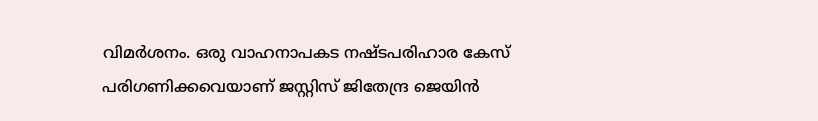വിമർശനം. ഒരു വാഹനാപകട നഷ്ടപരിഹാര കേസ് പരിഗണിക്കവെയാണ് ജസ്റ്റിസ് ജിതേന്ദ്ര ജെയിൻ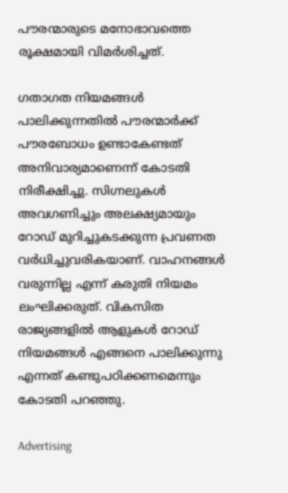പൗരന്മാരുടെ മനോഭാവത്തെ രൂക്ഷമായി വിമർശിച്ചത്.

ഗതാഗത നിയമങ്ങൾ പാലിക്കുന്നതിൽ പൗരന്മാർക്ക് പൗരബോധം ഉണ്ടാകേണ്ടത് അനിവാര്യമാണെന്ന് കോടതി നിരീക്ഷിച്ചു. സിഗ്നലുകൾ അവഗണിച്ചും അലക്ഷ്യമായും റോഡ് മുറിച്ചുകടക്കുന്ന പ്രവണത വർധിച്ചുവരികയാണ്. വാഹനങ്ങൾ വരുന്നില്ല എന്ന് കരുതി നിയമം ലംഘിക്കരുത്. വികസിത രാജ്യങ്ങളിൽ ആളുകൾ റോഡ് നിയമങ്ങൾ എങ്ങനെ പാലിക്കുന്നു എന്നത് കണ്ടുപഠിക്കണമെന്നും കോടതി പറഞ്ഞു.

Advertising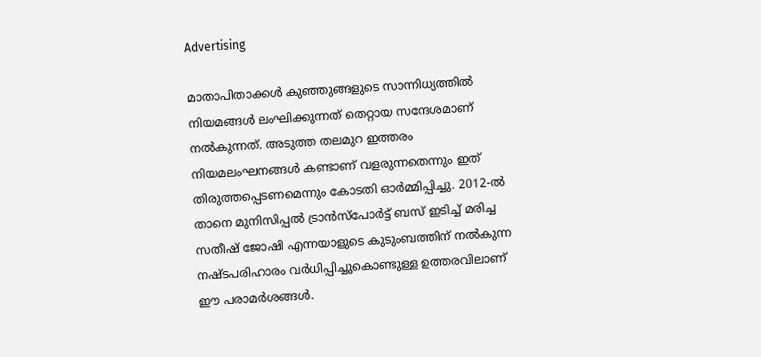Advertising

മാതാപിതാക്കൾ കുഞ്ഞുങ്ങളുടെ സാന്നിധ്യത്തിൽ നിയമങ്ങൾ ലംഘിക്കുന്നത് തെറ്റായ സന്ദേശമാണ് നൽകുന്നത്. അടുത്ത തലമുറ ഇത്തരം നിയമലംഘനങ്ങൾ കണ്ടാണ് വളരുന്നതെന്നും ഇത് തിരുത്തപ്പെടണമെന്നും കോടതി ഓർമ്മിപ്പിച്ചു. 2012-ൽ താനെ മുനിസിപ്പൽ ട്രാൻസ്പോർട്ട് ബസ് ഇടിച്ച് മരിച്ച സതീഷ് ജോഷി എന്നയാളുടെ കുടുംബത്തിന് നൽകുന്ന നഷ്ടപരിഹാരം വർധിപ്പിച്ചുകൊണ്ടുള്ള ഉത്തരവിലാണ് ഈ പരാമർശങ്ങൾ.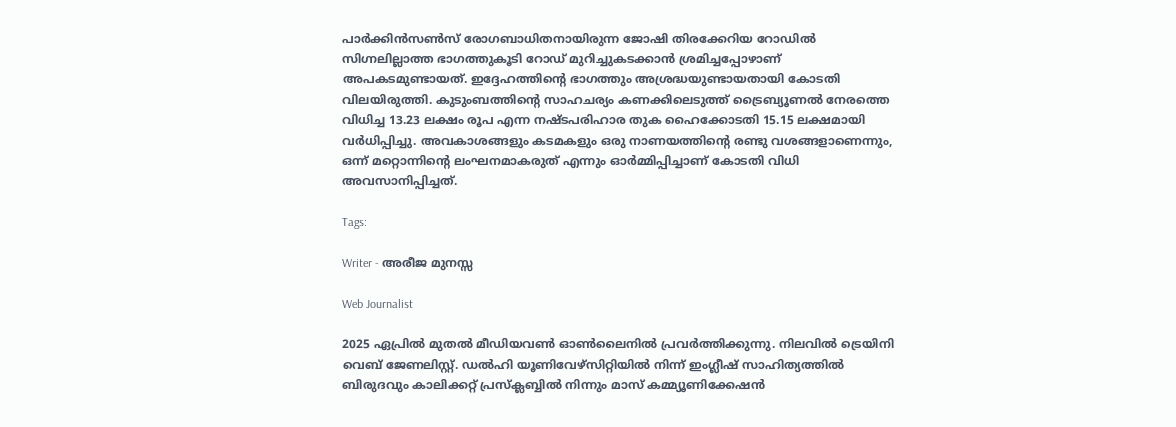പാർക്കിൻസൺസ് രോഗബാധിതനായിരുന്ന ജോഷി തിരക്കേറിയ റോഡിൽ സിഗ്നലില്ലാത്ത ഭാഗത്തുകൂടി റോഡ് മുറിച്ചുകടക്കാൻ ശ്രമിച്ചപ്പോഴാണ് അപകടമുണ്ടായത്. ഇദ്ദേഹത്തിന്റെ ഭാഗത്തും അശ്രദ്ധയുണ്ടായതായി കോടതി വിലയിരുത്തി. കുടുംബത്തിന്റെ സാഹചര്യം കണക്കിലെടുത്ത് ട്രൈബ്യൂണൽ നേരത്തെ വിധിച്ച 13.23 ലക്ഷം രൂപ എന്ന നഷ്ടപരിഹാര തുക ഹൈക്കോടതി 15.15 ലക്ഷമായി വർധിപ്പിച്ചു. അവകാശങ്ങളും കടമകളും ഒരു നാണയത്തിന്റെ രണ്ടു വശങ്ങളാണെന്നും, ഒന്ന് മറ്റൊന്നിന്റെ ലംഘനമാകരുത് എന്നും ഓർമ്മിപ്പിച്ചാണ് കോടതി വിധി അവസാനിപ്പിച്ചത്.

Tags:

Writer - അരീജ മുനസ്സ

Web Journalist

2025 ഏപ്രിൽ മുതൽ മീഡിയവൺ ഓൺലൈനിൽ പ്രവർത്തിക്കുന്നു. നിലവിൽ ട്രെയിനി വെബ് ജേണലിസ്റ്റ്. ഡൽഹി യൂണിവേഴ്‌സിറ്റിയിൽ നിന്ന് ഇംഗ്ലീഷ് സാഹിത്യത്തിൽ ബിരുദവും കാലിക്കറ്റ് പ്രസ്‌ക്ലബ്ബിൽ നിന്നും മാസ് കമ്മ്യൂണിക്കേഷൻ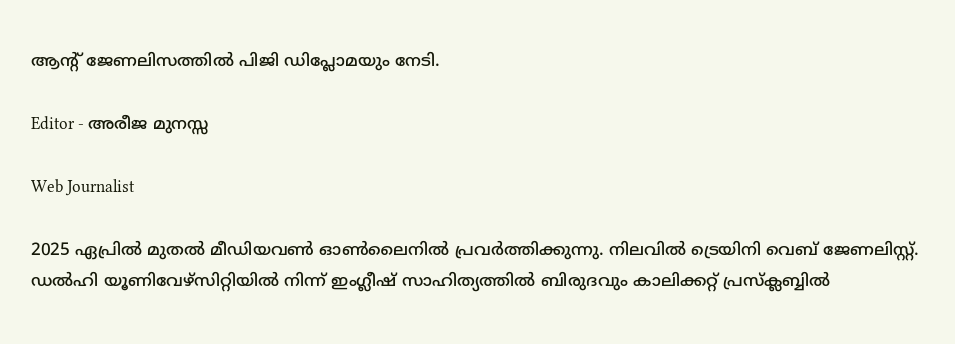ആന്റ് ജേണലിസത്തിൽ പിജി ഡിപ്ലോമയും നേടി.

Editor - അരീജ മുനസ്സ

Web Journalist

2025 ഏപ്രിൽ മുതൽ മീഡിയവൺ ഓൺലൈനിൽ പ്രവർത്തിക്കുന്നു. നിലവിൽ ട്രെയിനി വെബ് ജേണലിസ്റ്റ്. ഡൽഹി യൂണിവേഴ്‌സിറ്റിയിൽ നിന്ന് ഇംഗ്ലീഷ് സാഹിത്യത്തിൽ ബിരുദവും കാലിക്കറ്റ് പ്രസ്‌ക്ലബ്ബിൽ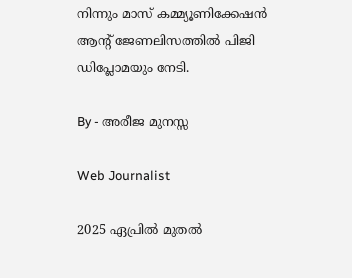നിന്നും മാസ് കമ്മ്യൂണിക്കേഷൻ ആന്റ് ജേണലിസത്തിൽ പിജി ഡിപ്ലോമയും നേടി.

By - അരീജ മുനസ്സ

Web Journalist

2025 ഏപ്രിൽ മുതൽ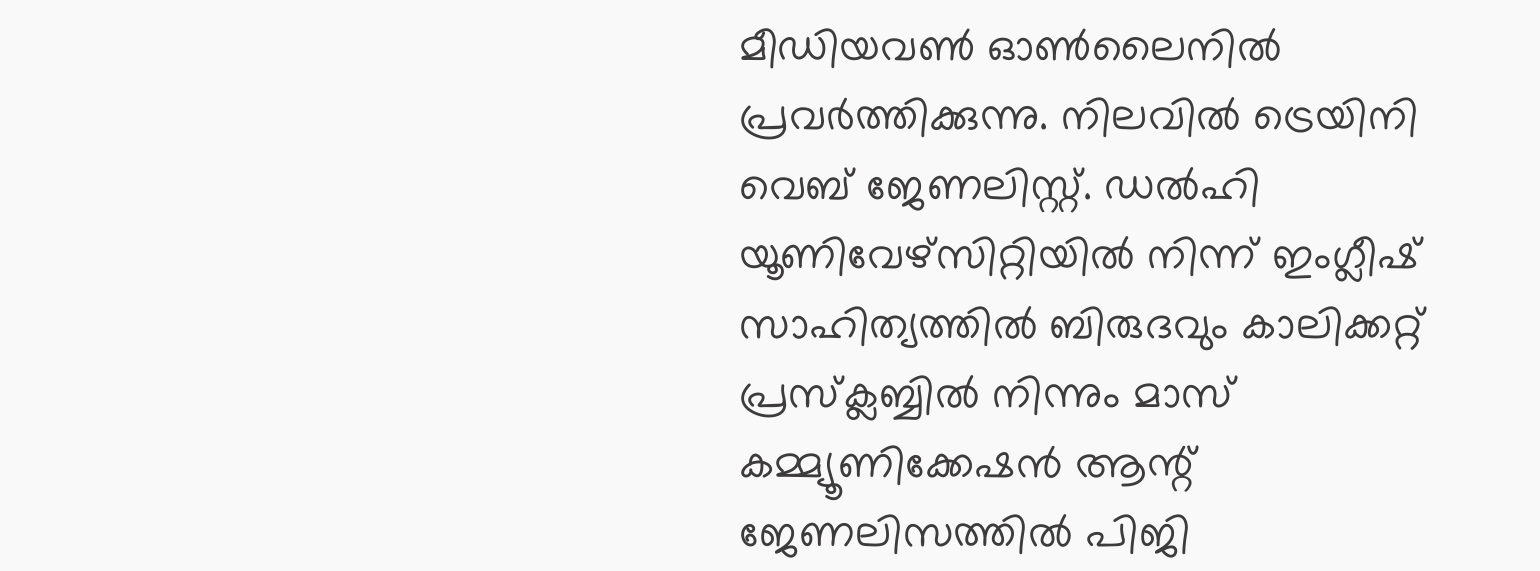മീഡിയവൺ ഓൺലൈനിൽ പ്രവർത്തിക്കുന്നു. നിലവിൽ ട്രെയിനി വെബ് ജേണലിസ്റ്റ്. ഡൽഹി യൂണിവേഴ്‌സിറ്റിയിൽ നിന്ന് ഇംഗ്ലീഷ് സാഹിത്യത്തിൽ ബിരുദവും കാലിക്കറ്റ് പ്രസ്‌ക്ലബ്ബിൽ നിന്നും മാസ് കമ്മ്യൂണിക്കേഷൻ ആന്റ് ജേണലിസത്തിൽ പിജി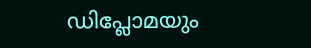ഡിപ്ലോമയും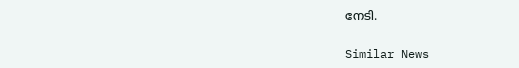നേടി.

Similar News